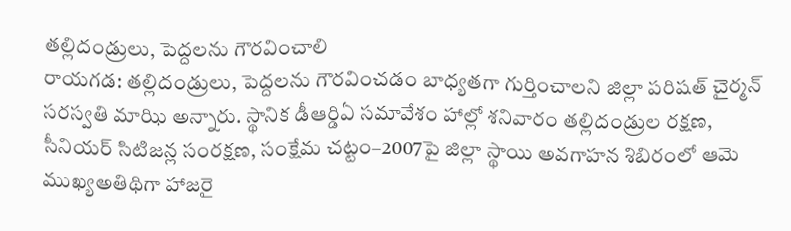తల్లిదండ్రులు, పెద్దలను గౌరవించాలి
రాయగడ: తల్లిదండ్రులు, పెద్దలను గౌరవించడం బాధ్యతగా గుర్తించాలని జిల్లా పరిషత్ చైర్మన్ సరస్వతి మాఝి అన్నారు. స్థానిక డీఆర్డిఏ సమావేశం హాల్లో శనివారం తల్లిదండ్రుల రక్షణ, సీనియర్ సిటిజన్ల సంరక్షణ, సంక్షేమ చట్టం–2007పై జిల్లా స్థాయి అవగాహన శిబిరంలో ఆమె ముఖ్యఅతిథిగా హాజరై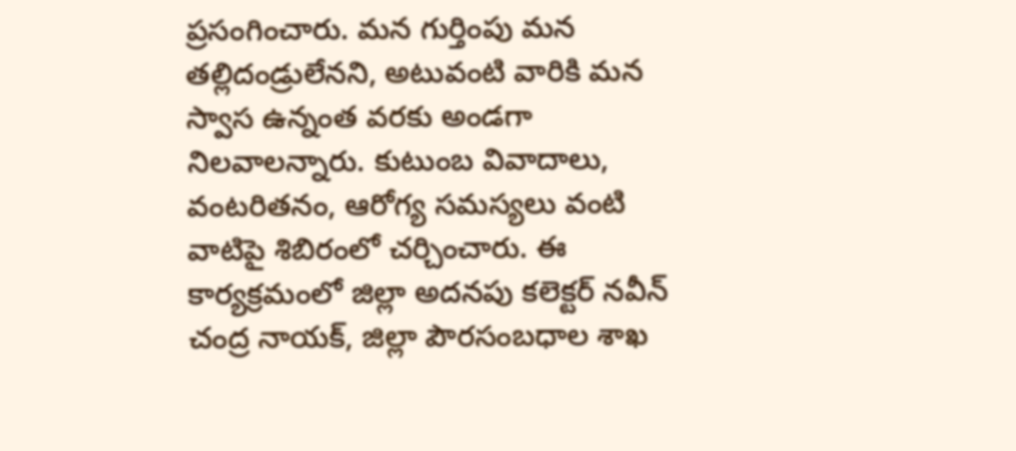ప్రసంగించారు. మన గుర్తింపు మన తల్లిదండ్రులేనని, అటువంటి వారికి మన స్వాస ఉన్నంత వరకు అండగా నిలవాలన్నారు. కుటుంబ వివాదాలు, వంటరితనం, ఆరోగ్య సమస్యలు వంటి వాటిపై శిబిరంలో చర్చించారు. ఈ కార్యక్రమంలో జిల్లా అదనపు కలెక్టర్ నవీన్ చంద్ర నాయక్, జిల్లా పౌరసంబధాల శాఖ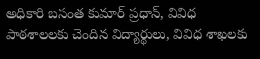అధికారి బసంత కుమార్ ప్రధాన్, వివిధ పాఠశాలలకు చెందిన విద్యార్థులు, వివిధ శాఖలకు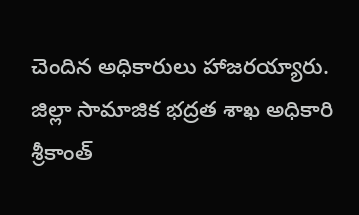చెందిన అధికారులు హాజరయ్యారు. జిల్లా సామాజిక భద్రత శాఖ అధికారి శ్రీకాంత్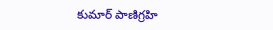కుమార్ పాణిగ్రహి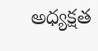అధ్యక్షత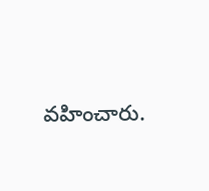వహించారు.